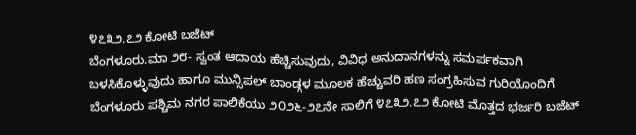೪೭೩೨.೭೨ ಕೋಟಿ ಬಜೆಟ್
ಬೆಂಗಳೂರು.ಮಾ ೨೮- ಸ್ವಂತ ಆದಾಯ ಹೆಚ್ಚಿಸುವುದು, ವಿವಿಧ ಅನುದಾನಗಳನ್ನು ಸಮರ್ಪಕವಾಗಿ ಬಳಸಿಕೊಳ್ಳುವುದು ಹಾಗೂ ಮುನ್ಸಿಪಲ್ ಬಾಂಡ್ಗಳ ಮೂಲಕ ಹೆಚ್ಚುವರಿ ಹಣ ಸಂಗ್ರಹಿಸುವ ಗುರಿಯೊಂದಿಗೆ ಬೆಂಗಳೂರು ಪಶ್ಚಿಮ ನಗರ ಪಾಲಿಕೆಯು ೨೦೨೬-೨೭ನೇ ಸಾಲಿಗೆ ೪೭೩೨.೭೨ ಕೋಟಿ ಮೊತ್ತದ ಭರ್ಜರಿ ಬಜೆಟ್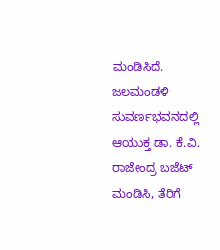ಮಂಡಿಸಿದೆ.
ಜಲಮಂಡಳಿ ಸುವರ್ಣಭವನದಲ್ಲಿ ಆಯುಕ್ತ ಡಾ. ಕೆ.ವಿ. ರಾಜೇಂದ್ರ ಬಜೆಟ್ ಮಂಡಿಸಿ, ತೆರಿಗೆ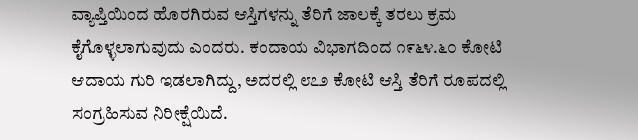ವ್ಯಾಪ್ತಿಯಿಂದ ಹೊರಗಿರುವ ಆಸ್ತಿಗಳನ್ನು ತೆರಿಗೆ ಜಾಲಕ್ಕೆ ತರಲು ಕ್ರಮ ಕೈಗೊಳ್ಳಲಾಗುವುದು ಎಂದರು. ಕಂದಾಯ ವಿಭಾಗದಿಂದ ೧೯೬೪.೬೦ ಕೋಟಿ ಆದಾಯ ಗುರಿ ಇಡಲಾಗಿದ್ದು, ಅದರಲ್ಲಿ ೮೭೨ ಕೋಟಿ ಆಸ್ತಿ ತೆರಿಗೆ ರೂಪದಲ್ಲಿ ಸಂಗ್ರಹಿಸುವ ನಿರೀಕ್ಷೆಯಿದೆ.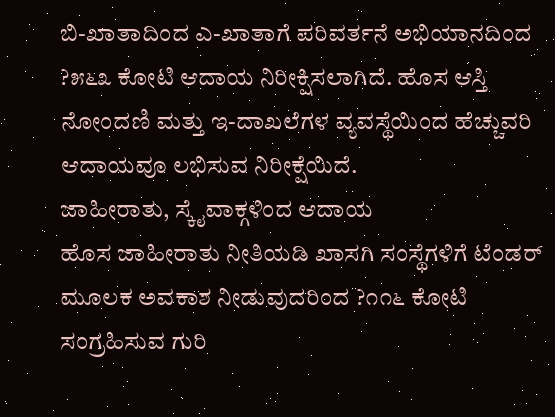ಬಿ-ಖಾತಾದಿಂದ ಎ-ಖಾತಾಗೆ ಪರಿವರ್ತನೆ ಅಭಿಯಾನದಿಂದ ?೫೬೩ ಕೋಟಿ ಆದಾಯ ನಿರೀಕ್ಷಿಸಲಾಗಿದೆ. ಹೊಸ ಆಸ್ತಿ ನೋಂದಣಿ ಮತ್ತು ಇ-ದಾಖಲೆಗಳ ವ್ಯವಸ್ಥೆಯಿಂದ ಹೆಚ್ಚುವರಿ ಆದಾಯವೂ ಲಭಿಸುವ ನಿರೀಕ್ಷೆಯಿದೆ.
ಜಾಹೀರಾತು, ಸ್ಕೈವಾಕ್ಗಳಿಂದ ಆದಾಯ
ಹೊಸ ಜಾಹೀರಾತು ನೀತಿಯಡಿ ಖಾಸಗಿ ಸಂಸ್ಥೆಗಳಿಗೆ ಟೆಂಡರ್ ಮೂಲಕ ಅವಕಾಶ ನೀಡುವುದರಿಂದ ?೧೧೬ ಕೋಟಿ ಸಂಗ್ರಹಿಸುವ ಗುರಿ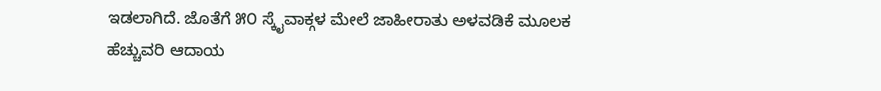ಇಡಲಾಗಿದೆ. ಜೊತೆಗೆ ೫೦ ಸ್ಕೈವಾಕ್ಗಳ ಮೇಲೆ ಜಾಹೀರಾತು ಅಳವಡಿಕೆ ಮೂಲಕ ಹೆಚ್ಚುವರಿ ಆದಾಯ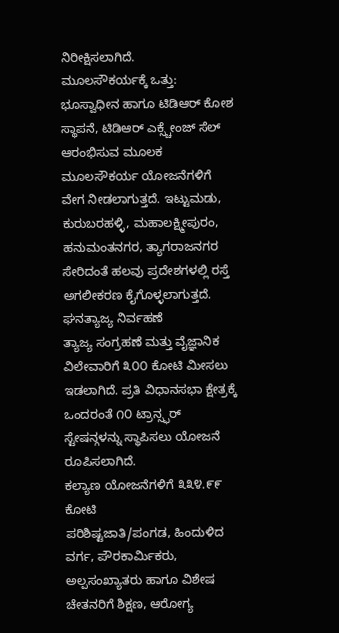ನಿರೀಕ್ಷಿಸಲಾಗಿದೆ.
ಮೂಲಸೌಕರ್ಯಕ್ಕೆ ಒತ್ತು:
ಭೂಸ್ವಾಧೀನ ಹಾಗೂ ಟಿಡಿಆರ್ ಕೋಶ ಸ್ಥಾಪನೆ, ಟಿಡಿಆರ್ ಎಕ್ಸ್ಚೇಂಜ್ ಸೆಲ್ ಆರಂಭಿಸುವ ಮೂಲಕ ಮೂಲಸೌಕರ್ಯ ಯೋಜನೆಗಳಿಗೆ ವೇಗ ನೀಡಲಾಗುತ್ತದೆ. ಇಟ್ಟುಮಡು, ಕುರುಬರಹಳ್ಳಿ, ಮಹಾಲಕ್ಷ್ಮೀಪುರಂ, ಹನುಮಂತನಗರ, ತ್ಯಾಗರಾಜನಗರ ಸೇರಿದಂತೆ ಹಲವು ಪ್ರದೇಶಗಳಲ್ಲಿ ರಸ್ತೆ ಅಗಲೀಕರಣ ಕೈಗೊಳ್ಳಲಾಗುತ್ತದೆ.
ಘನತ್ಯಾಜ್ಯ ನಿರ್ವಹಣೆ
ತ್ಯಾಜ್ಯ ಸಂಗ್ರಹಣೆ ಮತ್ತು ವೈಜ್ಞಾನಿಕ ವಿಲೇವಾರಿಗೆ ೩೦೦ ಕೋಟಿ ಮೀಸಲು ಇಡಲಾಗಿದೆ. ಪ್ರತಿ ವಿಧಾನಸಭಾ ಕ್ಷೇತ್ರಕ್ಕೆ ಒಂದರಂತೆ ೧೦ ಟ್ರಾನ್ಸ್ಫರ್ ಸ್ಟೇಷನ್ಗಳನ್ನು ಸ್ಥಾಪಿಸಲು ಯೋಜನೆ ರೂಪಿಸಲಾಗಿದೆ.
ಕಲ್ಯಾಣ ಯೋಜನೆಗಳಿಗೆ ೩೩೪.೯೯ ಕೋಟಿ
ಪರಿಶಿಷ್ಟಜಾತಿ/ಪಂಗಡ, ಹಿಂದುಳಿದ ವರ್ಗ, ಪೌರಕಾರ್ಮಿಕರು, ಅಲ್ಪಸಂಖ್ಯಾತರು ಹಾಗೂ ವಿಶೇಷ ಚೇತನರಿಗೆ ಶಿಕ್ಷಣ, ಆರೋಗ್ಯ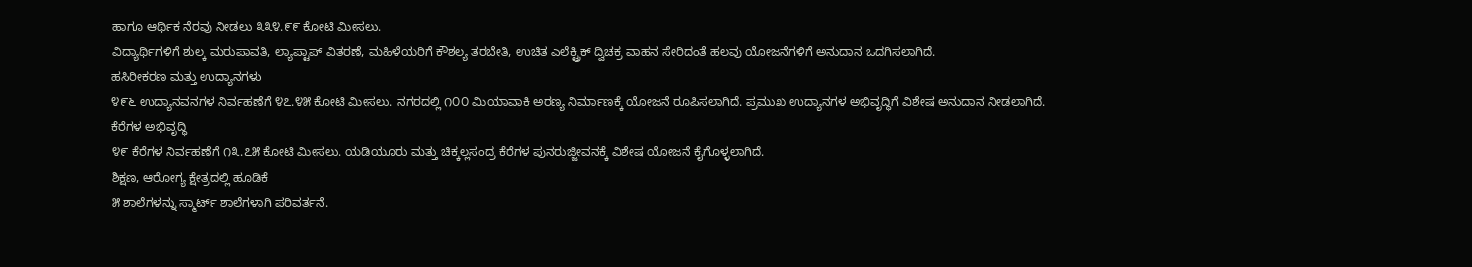ಹಾಗೂ ಆರ್ಥಿಕ ನೆರವು ನೀಡಲು ೩೩೪.೯೯ ಕೋಟಿ ಮೀಸಲು.
ವಿದ್ಯಾರ್ಥಿಗಳಿಗೆ ಶುಲ್ಕ ಮರುಪಾವತಿ, ಲ್ಯಾಪ್ಟಾಪ್ ವಿತರಣೆ, ಮಹಿಳೆಯರಿಗೆ ಕೌಶಲ್ಯ ತರಬೇತಿ, ಉಚಿತ ಎಲೆಕ್ಟ್ರಿಕ್ ದ್ವಿಚಕ್ರ ವಾಹನ ಸೇರಿದಂತೆ ಹಲವು ಯೋಜನೆಗಳಿಗೆ ಅನುದಾನ ಒದಗಿಸಲಾಗಿದೆ.
ಹಸಿರೀಕರಣ ಮತ್ತು ಉದ್ಯಾನಗಳು
೪೯೬ ಉದ್ಯಾನವನಗಳ ನಿರ್ವಹಣೆಗೆ ೪೭.೪೫ ಕೋಟಿ ಮೀಸಲು. ನಗರದಲ್ಲಿ ೧೦೦ ಮಿಯಾವಾಕಿ ಅರಣ್ಯ ನಿರ್ಮಾಣಕ್ಕೆ ಯೋಜನೆ ರೂಪಿಸಲಾಗಿದೆ. ಪ್ರಮುಖ ಉದ್ಯಾನಗಳ ಅಭಿವೃದ್ಧಿಗೆ ವಿಶೇಷ ಅನುದಾನ ನೀಡಲಾಗಿದೆ.
ಕೆರೆಗಳ ಅಭಿವೃದ್ಧಿ
೪೯ ಕೆರೆಗಳ ನಿರ್ವಹಣೆಗೆ ೧೩.೭೫ ಕೋಟಿ ಮೀಸಲು. ಯಡಿಯೂರು ಮತ್ತು ಚಿಕ್ಕಲ್ಲಸಂದ್ರ ಕೆರೆಗಳ ಪುನರುಜ್ಜೀವನಕ್ಕೆ ವಿಶೇಷ ಯೋಜನೆ ಕೈಗೊಳ್ಳಲಾಗಿದೆ.
ಶಿಕ್ಷಣ, ಆರೋಗ್ಯ ಕ್ಷೇತ್ರದಲ್ಲಿ ಹೂಡಿಕೆ
೫ ಶಾಲೆಗಳನ್ನು ಸ್ಮಾರ್ಟ್ ಶಾಲೆಗಳಾಗಿ ಪರಿವರ್ತನೆ.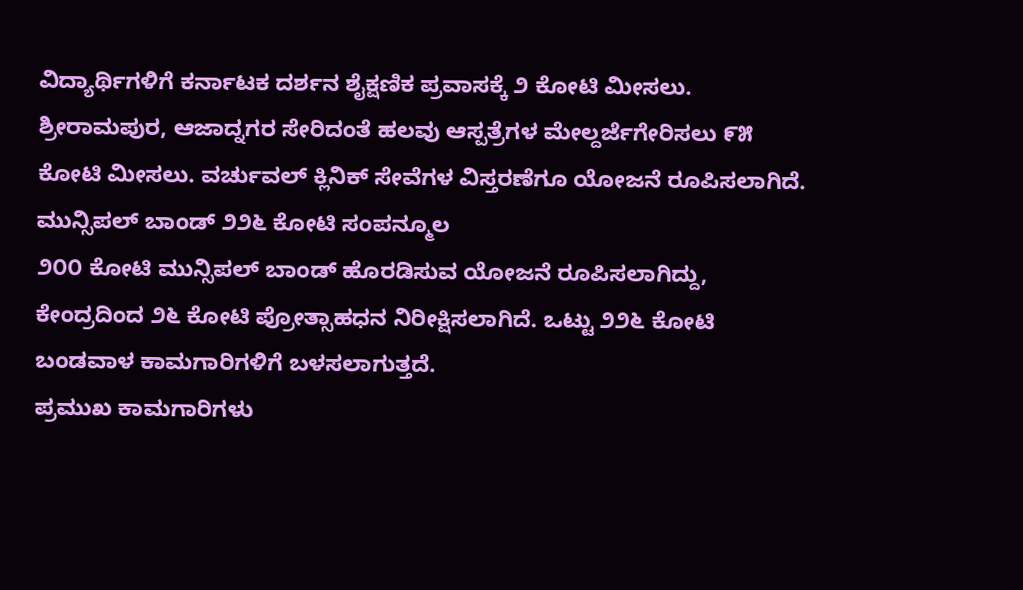ವಿದ್ಯಾರ್ಥಿಗಳಿಗೆ ಕರ್ನಾಟಕ ದರ್ಶನ ಶೈಕ್ಷಣಿಕ ಪ್ರವಾಸಕ್ಕೆ ೨ ಕೋಟಿ ಮೀಸಲು.
ಶ್ರೀರಾಮಪುರ, ಆಜಾದ್ನಗರ ಸೇರಿದಂತೆ ಹಲವು ಆಸ್ಪತ್ರೆಗಳ ಮೇಲ್ದರ್ಜೆಗೇರಿಸಲು ೯೫ ಕೋಟಿ ಮೀಸಲು. ವರ್ಚುವಲ್ ಕ್ಲಿನಿಕ್ ಸೇವೆಗಳ ವಿಸ್ತರಣೆಗೂ ಯೋಜನೆ ರೂಪಿಸಲಾಗಿದೆ.
ಮುನ್ಸಿಪಲ್ ಬಾಂಡ್ ೨೨೬ ಕೋಟಿ ಸಂಪನ್ಮೂಲ
೨೦೦ ಕೋಟಿ ಮುನ್ಸಿಪಲ್ ಬಾಂಡ್ ಹೊರಡಿಸುವ ಯೋಜನೆ ರೂಪಿಸಲಾಗಿದ್ದು, ಕೇಂದ್ರದಿಂದ ೨೬ ಕೋಟಿ ಪ್ರೋತ್ಸಾಹಧನ ನಿರೀಕ್ಷಿಸಲಾಗಿದೆ. ಒಟ್ಟು ೨೨೬ ಕೋಟಿ ಬಂಡವಾಳ ಕಾಮಗಾರಿಗಳಿಗೆ ಬಳಸಲಾಗುತ್ತದೆ.
ಪ್ರಮುಖ ಕಾಮಗಾರಿಗಳು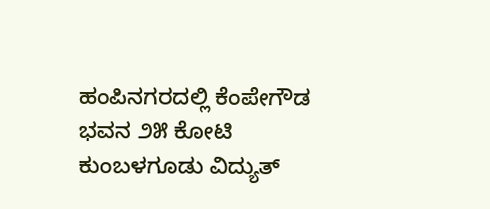ಹಂಪಿನಗರದಲ್ಲಿ ಕೆಂಪೇಗೌಡ ಭವನ ೨೫ ಕೋಟಿ
ಕುಂಬಳಗೂಡು ವಿದ್ಯುತ್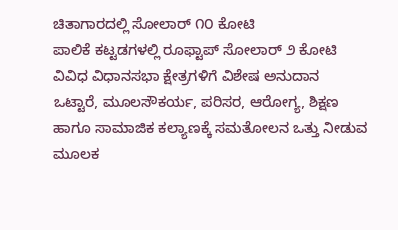ಚಿತಾಗಾರದಲ್ಲಿ ಸೋಲಾರ್ ೧೦ ಕೋಟಿ
ಪಾಲಿಕೆ ಕಟ್ಟಡಗಳಲ್ಲಿ ರೂಫ್ಟಾಪ್ ಸೋಲಾರ್ ೨ ಕೋಟಿ
ವಿವಿಧ ವಿಧಾನಸಭಾ ಕ್ಷೇತ್ರಗಳಿಗೆ ವಿಶೇಷ ಅನುದಾನ
ಒಟ್ಟಾರೆ, ಮೂಲಸೌಕರ್ಯ, ಪರಿಸರ, ಆರೋಗ್ಯ, ಶಿಕ್ಷಣ ಹಾಗೂ ಸಾಮಾಜಿಕ ಕಲ್ಯಾಣಕ್ಕೆ ಸಮತೋಲನ ಒತ್ತು ನೀಡುವ ಮೂಲಕ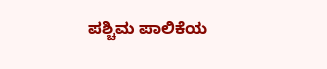ಪಶ್ಚಿಮ ಪಾಲಿಕೆಯ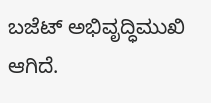ಬಜೆಟ್ ಅಭಿವೃದ್ಧಿಮುಖಿ ಆಗಿದೆ.